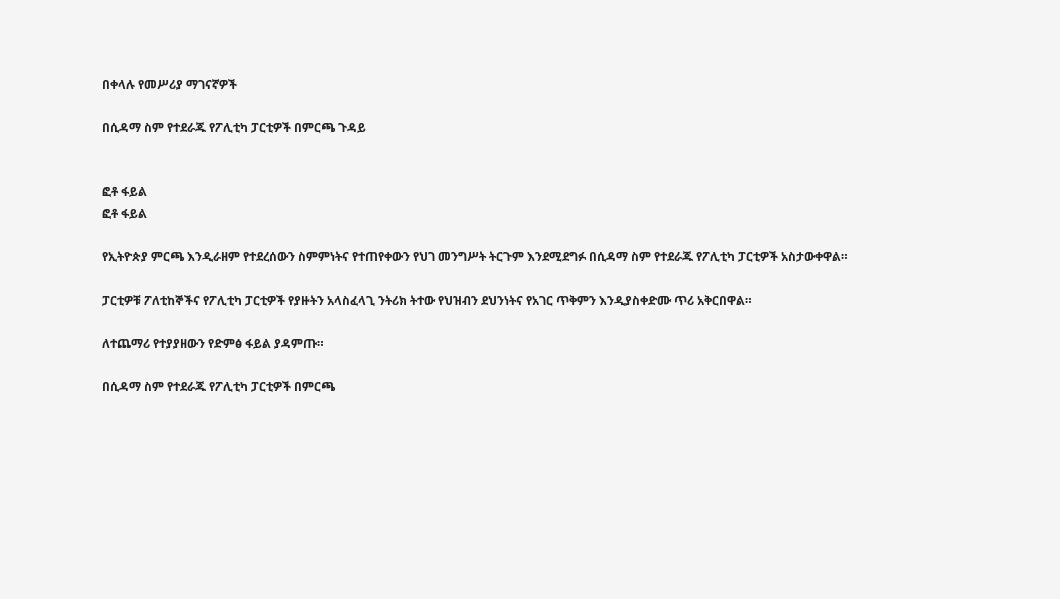በቀላሉ የመሥሪያ ማገናኛዎች

በሲዳማ ስም የተደራጁ የፖሊቲካ ፓርቲዎች በምርጫ ጉዳይ


ፎቶ ፋይል
ፎቶ ፋይል

የኢትዮጵያ ምርጫ እንዲራዘም የተደረሰውን ስምምነትና የተጠየቀውን የህገ መንግሥት ትርጉም እንደሚደግፉ በሲዳማ ስም የተደራጁ የፖሊቲካ ፓርቲዎች አስታውቀዋል።

ፓርቲዎቹ ፖለቲከኞችና የፖሊቲካ ፓርቲዎች የያዙትን አላስፈላጊ ንትሪክ ትተው የህዝብን ደህንነትና የአገር ጥቅምን እንዲያስቀድሙ ጥሪ አቅርበዋል።

ለተጨማሪ የተያያዘውን የድምፅ ፋይል ያዳምጡ።

በሲዳማ ስም የተደራጁ የፖሊቲካ ፓርቲዎች በምርጫ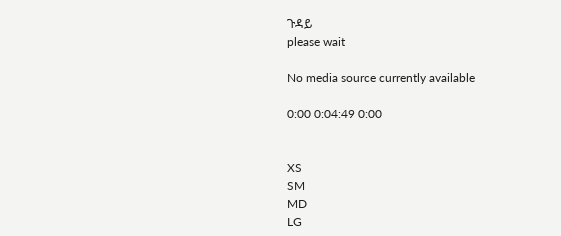ጉዳይ
please wait

No media source currently available

0:00 0:04:49 0:00


XS
SM
MD
LG